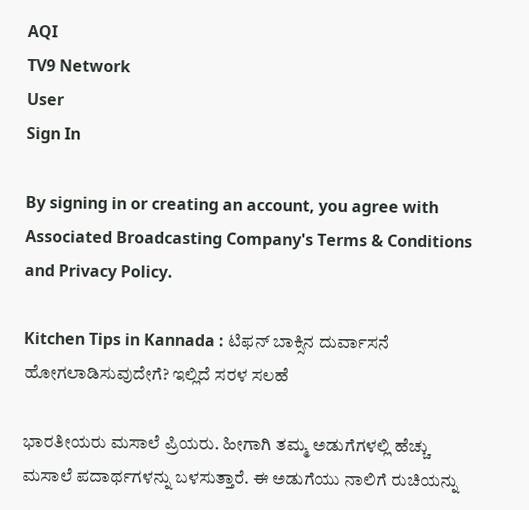AQI
TV9 Network
User
Sign In

By signing in or creating an account, you agree with Associated Broadcasting Company's Terms & Conditions and Privacy Policy.

Kitchen Tips in Kannada : ಟಿಫನ್ ಬಾಕ್ಸಿನ ದುರ್ವಾಸನೆ ಹೋಗಲಾಡಿಸುವುದೇಗೆ? ಇಲ್ಲಿದೆ ಸರಳ ಸಲಹೆ

ಭಾರತೀಯರು ಮಸಾಲೆ ಪ್ರಿಯರು. ಹೀಗಾಗಿ ತಮ್ಮ ಅಡುಗೆಗಳಲ್ಲಿ ಹೆಚ್ಚು ಮಸಾಲೆ ಪದಾರ್ಥಗಳನ್ನು ಬಳಸುತ್ತಾರೆ. ಈ ಅಡುಗೆಯು ನಾಲಿಗೆ ರುಚಿಯನ್ನು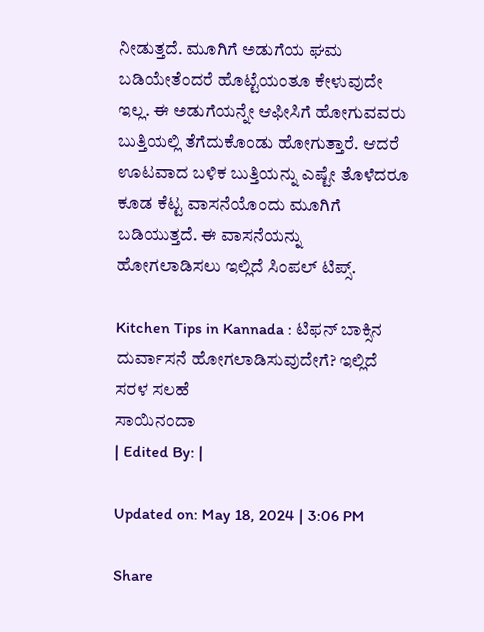ನೀಡುತ್ತದೆ. ಮೂಗಿಗೆ ಅಡುಗೆಯ ಘಮ ಬಡಿಯೇತೆಂದರೆ ಹೊಟ್ಟೆಯಂತೂ ಕೇಳುವುದೇ ಇಲ್ಲ. ಈ ಅಡುಗೆಯನ್ನೇ ಆಫೀಸಿಗೆ ಹೋಗುವವರು ಬುತ್ತಿಯಲ್ಲಿ ತೆಗೆದುಕೊಂಡು ಹೋಗುತ್ತಾರೆ. ಆದರೆ ಊಟವಾದ ಬಳಿಕ ಬುತ್ತಿಯನ್ನು ಎಷ್ಟೇ ತೊಳೆದರೂ ಕೂಡ ಕೆಟ್ಟ ವಾಸನೆಯೊಂದು ಮೂಗಿಗೆ ಬಡಿಯುತ್ತದೆ. ಈ ವಾಸನೆಯನ್ನು ಹೋಗಲಾಡಿಸಲು ಇಲ್ಲಿದೆ ಸಿಂಪಲ್ ಟಿಪ್ಸ್.

Kitchen Tips in Kannada : ಟಿಫನ್ ಬಾಕ್ಸಿನ ದುರ್ವಾಸನೆ ಹೋಗಲಾಡಿಸುವುದೇಗೆ? ಇಲ್ಲಿದೆ ಸರಳ ಸಲಹೆ
ಸಾಯಿನಂದಾ
| Edited By: |

Updated on: May 18, 2024 | 3:06 PM

Share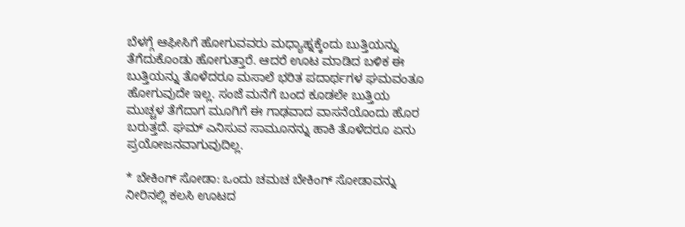ಬೆಳಗ್ಗೆ ಆಫೀಸಿಗೆ ಹೋಗುವವರು ಮಧ್ಯಾಹ್ನಕ್ಕೆಂದು ಬುತ್ತಿಯನ್ನು ತೆಗೆದುಕೊಂಡು ಹೋಗುತ್ತಾರೆ. ಆದರೆ ಊಟ ಮಾಡಿದ ಬಳಿಕ ಈ ಬುತ್ತಿಯನ್ನು ತೊಳೆದರೂ ಮಸಾಲೆ ಭರಿತ ಪದಾರ್ಥಗಳ ಘಮವಂತೂ ಹೋಗುವುದೇ ಇಲ್ಲ. ಸಂಜೆ ಮನೆಗೆ ಬಂದ ಕೂಡಲೇ ಬುತ್ತಿಯ ಮುಚ್ಚಳ ತೆಗೆದಾಗ ಮೂಗಿಗೆ ಈ ಗಾಢವಾದ ವಾಸನೆಯೊಂದು ಹೊರ ಬರುತ್ತದೆ. ಘಮ್ ಎನಿಸುವ ಸಾಮೂನನ್ನು ಹಾಕಿ ತೊಳೆದರೂ ಏನು ಪ್ರಯೋಜನವಾಗುವುದಿಲ್ಲ.

* ಬೇಕಿಂಗ್‌ ಸೋಡಾ: ಒಂದು ಚಮಚ ಬೇಕಿಂಗ್‌ ಸೋಡಾವನ್ನು ನೀರಿನಲ್ಲಿ ಕಲಸಿ ಊಟದ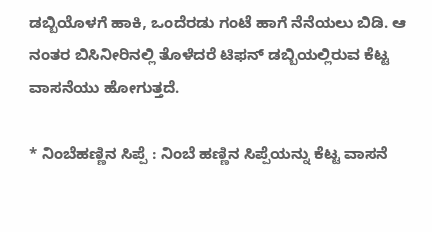ಡಬ್ಬಿಯೊಳಗೆ ಹಾಕಿ, ಒಂದೆರಡು ಗಂಟೆ ಹಾಗೆ ನೆನೆಯಲು ಬಿಡಿ. ಆ ನಂತರ ಬಿಸಿನೀರಿನಲ್ಲಿ ತೊಳೆದರೆ ಟಿಫನ್ ಡಬ್ಬಿಯಲ್ಲಿರುವ ಕೆಟ್ಟ ವಾಸನೆಯು ಹೋಗುತ್ತದೆ.

* ನಿಂಬೆಹಣ್ಣಿನ ಸಿಪ್ಪೆ : ನಿಂಬೆ ಹಣ್ಣಿನ ಸಿಪ್ಪೆಯನ್ನು ಕೆಟ್ಟ ವಾಸನೆ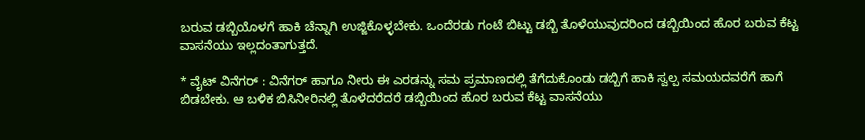ಬರುವ ಡಬ್ಬಿಯೊಳಗೆ ಹಾಕಿ ಚೆನ್ನಾಗಿ ಉಜ್ಜಿಕೊಳ್ಳಬೇಕು. ಒಂದೆರಡು ಗಂಟೆ ಬಿಟ್ಟು ಡಬ್ಬಿ ತೊಳೆಯುವುದರಿಂದ ಡಬ್ಬಿಯಿಂದ ಹೊರ ಬರುವ ಕೆಟ್ಟ ವಾಸನೆಯು ಇಲ್ಲದಂತಾಗುತ್ತದೆ.

* ವೈಟ್‌ ವಿನೆಗರ್ : ವಿನೆಗರ್‌ ಹಾಗೂ ನೀರು ಈ ಎರಡನ್ನು ಸಮ ಪ್ರಮಾಣದಲ್ಲಿ ತೆಗೆದುಕೊಂಡು ಡಬ್ಬಿಗೆ ಹಾಕಿ ಸ್ವಲ್ಪ ಸಮಯದವರೆಗೆ ಹಾಗೆ ಬಿಡಬೇಕು. ಆ ಬಳಿಕ ಬಿಸಿನೀರಿನಲ್ಲಿ ತೊಳೆದರೆದರೆ ಡಬ್ಬಿಯಿಂದ ಹೊರ ಬರುವ ಕೆಟ್ಟ ವಾಸನೆಯು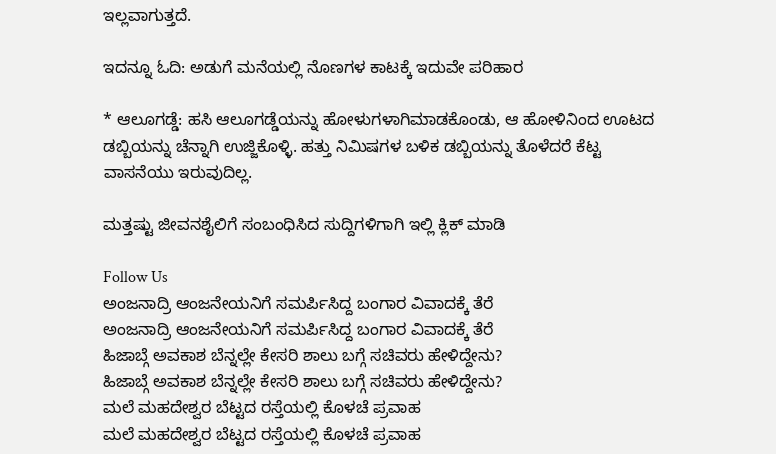ಇಲ್ಲವಾಗುತ್ತದೆ.

ಇದನ್ನೂ ಓದಿ: ಅಡುಗೆ ಮನೆಯಲ್ಲಿ ನೊಣಗಳ ಕಾಟಕ್ಕೆ ಇದುವೇ ಪರಿಹಾರ

* ಆಲೂಗಡ್ಡೆ: ಹಸಿ ಆಲೂಗಡ್ಡೆಯನ್ನು ಹೋಳುಗಳಾಗಿಮಾಡಕೊಂಡು, ಆ ಹೋಳಿನಿಂದ ಊಟದ ಡಬ್ಬಿಯನ್ನು ಚೆನ್ನಾಗಿ ಉಜ್ಜಿಕೊಳ್ಳಿ. ಹತ್ತು ನಿಮಿಷಗಳ ಬಳಿಕ ಡಬ್ಬಿಯನ್ನು ತೊಳೆದರೆ ಕೆಟ್ಟ ವಾಸನೆಯು ಇರುವುದಿಲ್ಲ.

ಮತ್ತಷ್ಟು ಜೀವನಶೈಲಿಗೆ ಸಂಬಂಧಿಸಿದ ಸುದ್ದಿಗಳಿಗಾಗಿ ಇಲ್ಲಿ ಕ್ಲಿಕ್ ಮಾಡಿ

Follow Us
ಅಂಜನಾದ್ರಿ ಆಂಜನೇಯನಿಗೆ ಸಮರ್ಪಿಸಿದ್ದ ಬಂಗಾರ ವಿವಾದಕ್ಕೆ ತೆರೆ
ಅಂಜನಾದ್ರಿ ಆಂಜನೇಯನಿಗೆ ಸಮರ್ಪಿಸಿದ್ದ ಬಂಗಾರ ವಿವಾದಕ್ಕೆ ತೆರೆ
ಹಿಜಾಬ್ಗೆ ಅವಕಾಶ ಬೆನ್ನಲ್ಲೇ ಕೇಸರಿ ಶಾಲು ಬಗ್ಗೆ ಸಚಿವರು ಹೇಳಿದ್ದೇನು?
ಹಿಜಾಬ್ಗೆ ಅವಕಾಶ ಬೆನ್ನಲ್ಲೇ ಕೇಸರಿ ಶಾಲು ಬಗ್ಗೆ ಸಚಿವರು ಹೇಳಿದ್ದೇನು?
ಮಲೆ ಮಹದೇಶ್ವರ ಬೆಟ್ಟದ ರಸ್ತೆಯಲ್ಲಿ ಕೊಳಚೆ ಪ್ರವಾಹ
ಮಲೆ ಮಹದೇಶ್ವರ ಬೆಟ್ಟದ ರಸ್ತೆಯಲ್ಲಿ ಕೊಳಚೆ ಪ್ರವಾಹ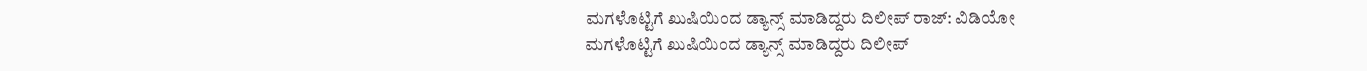ಮಗಳೊಟ್ಟಿಗೆ ಖುಷಿಯಿಂದ ಡ್ಯಾನ್ಸ್ ಮಾಡಿದ್ದರು ದಿಲೀಪ್ ರಾಜ್: ವಿಡಿಯೋ
ಮಗಳೊಟ್ಟಿಗೆ ಖುಷಿಯಿಂದ ಡ್ಯಾನ್ಸ್ ಮಾಡಿದ್ದರು ದಿಲೀಪ್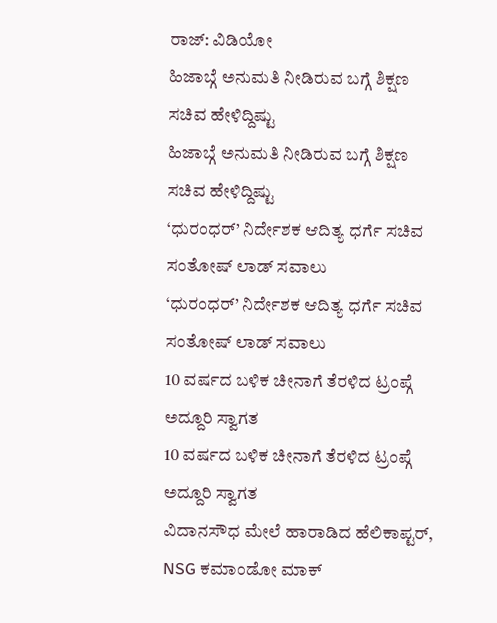ರಾಜ್: ವಿಡಿಯೋ
ಹಿಜಾಬ್ಗೆ ಅನುಮತಿ ನೀಡಿರುವ ಬಗ್ಗೆ ಶಿಕ್ಷಣ ಸಚಿವ ಹೇಳಿದ್ದಿಷ್ಟು
ಹಿಜಾಬ್ಗೆ ಅನುಮತಿ ನೀಡಿರುವ ಬಗ್ಗೆ ಶಿಕ್ಷಣ ಸಚಿವ ಹೇಳಿದ್ದಿಷ್ಟು
‘ಧುರಂಧರ್’ ನಿರ್ದೇಶಕ ಆದಿತ್ಯ ಧರ್ಗೆ ಸಚಿವ ಸಂತೋಷ್ ಲಾಡ್ ಸವಾಲು
‘ಧುರಂಧರ್’ ನಿರ್ದೇಶಕ ಆದಿತ್ಯ ಧರ್ಗೆ ಸಚಿವ ಸಂತೋಷ್ ಲಾಡ್ ಸವಾಲು
10 ವರ್ಷದ ಬಳಿಕ ಚೀನಾಗೆ ತೆರಳಿದ ಟ್ರಂಪ್ಗೆ ಅದ್ದೂರಿ ಸ್ವಾಗತ
10 ವರ್ಷದ ಬಳಿಕ ಚೀನಾಗೆ ತೆರಳಿದ ಟ್ರಂಪ್ಗೆ ಅದ್ದೂರಿ ಸ್ವಾಗತ
ವಿದಾನಸೌಧ ಮೇಲೆ ಹಾರಾಡಿದ ಹೆಲಿಕಾಪ್ಟರ್‌, NSG ಕಮಾಂಡೋ ಮಾಕ್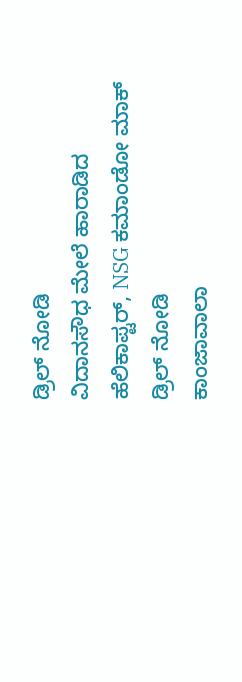ಡ್ರಿಲ್ ನೋಡಿ
ವಿದಾನಸೌಧ ಮೇಲೆ ಹಾರಾಡಿದ ಹೆಲಿಕಾಪ್ಟರ್‌, NSG ಕಮಾಂಡೋ ಮಾಕ್ ಡ್ರಿಲ್ ನೋಡಿ
ಕಾಂಜಾವಾಲಾ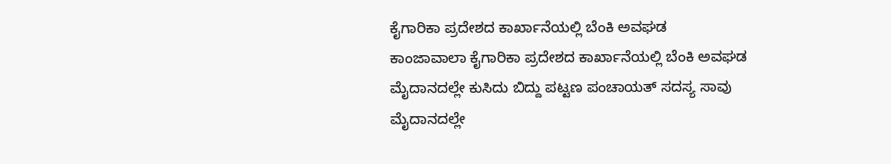ಕೈಗಾರಿಕಾ ಪ್ರದೇಶದ ಕಾರ್ಖಾನೆಯಲ್ಲಿ ಬೆಂಕಿ ಅವಘಡ
ಕಾಂಜಾವಾಲಾ ಕೈಗಾರಿಕಾ ಪ್ರದೇಶದ ಕಾರ್ಖಾನೆಯಲ್ಲಿ ಬೆಂಕಿ ಅವಘಡ
ಮೈದಾನದಲ್ಲೇ ಕುಸಿದು ಬಿದ್ದು ಪಟ್ಟಣ ಪಂಚಾಯತ್‌ ಸದಸ್ಯ ಸಾವು
ಮೈದಾನದಲ್ಲೇ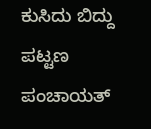ಕುಸಿದು ಬಿದ್ದು ಪಟ್ಟಣ ಪಂಚಾಯತ್‌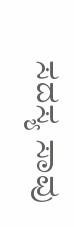ಸದಸ್ಯ ಸಾವು